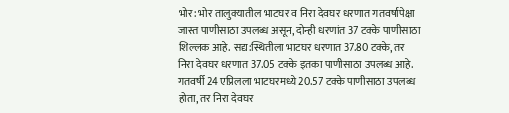भोर: भोर तालुक्यातील भाटघर व निरा देवघर धरणात गतवर्षापेक्षा जास्त पाणीसाठा उपलब्ध असून, दोन्ही धरणांत 37 टक्के पाणीसाठा शिल्लक आहे. सद्य:स्थितीला भाटघर धरणात 37.80 टक्के, तर निरा देवघर धरणात 37.05 टक्के इतका पाणीसाठा उपलब्ध आहे.
गतवर्षी 24 एप्रिलला भाटघरमध्ये 20.57 टक्के पाणीसाठा उपलब्ध होता, तर निरा देवघर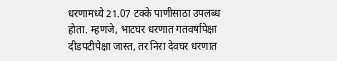धरणामध्ये 21.07 टक्के पाणीसाठा उपलब्ध होता. म्हणजे, भाटघर धरणात गतवर्षापेक्षा दीडपटीपेक्षा जास्त, तर निरा देवघर धरणात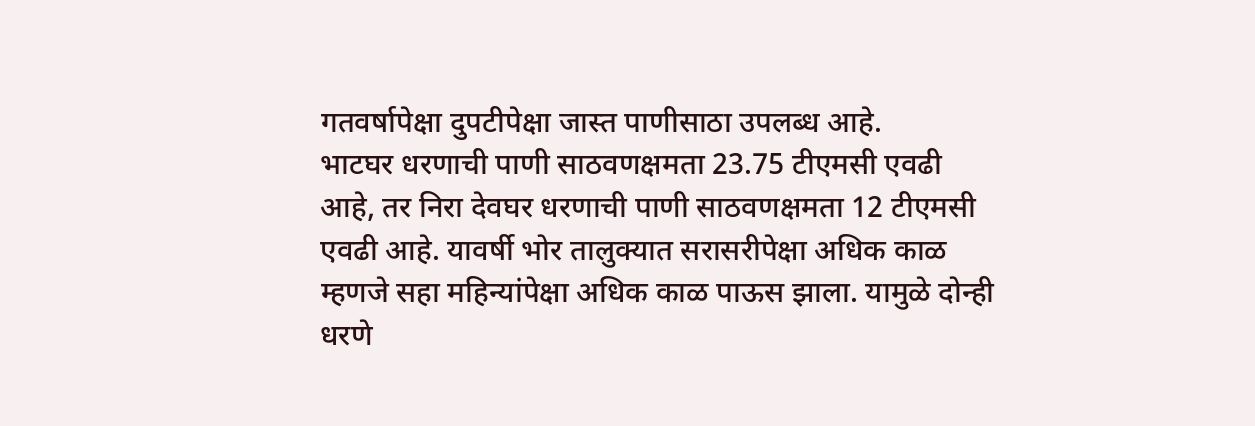गतवर्षापेक्षा दुपटीपेक्षा जास्त पाणीसाठा उपलब्ध आहे.
भाटघर धरणाची पाणी साठवणक्षमता 23.75 टीएमसी एवढी आहे, तर निरा देवघर धरणाची पाणी साठवणक्षमता 12 टीएमसी एवढी आहे. यावर्षी भोर तालुक्यात सरासरीपेक्षा अधिक काळ म्हणजे सहा महिन्यांपेक्षा अधिक काळ पाऊस झाला. यामुळे दोन्ही धरणे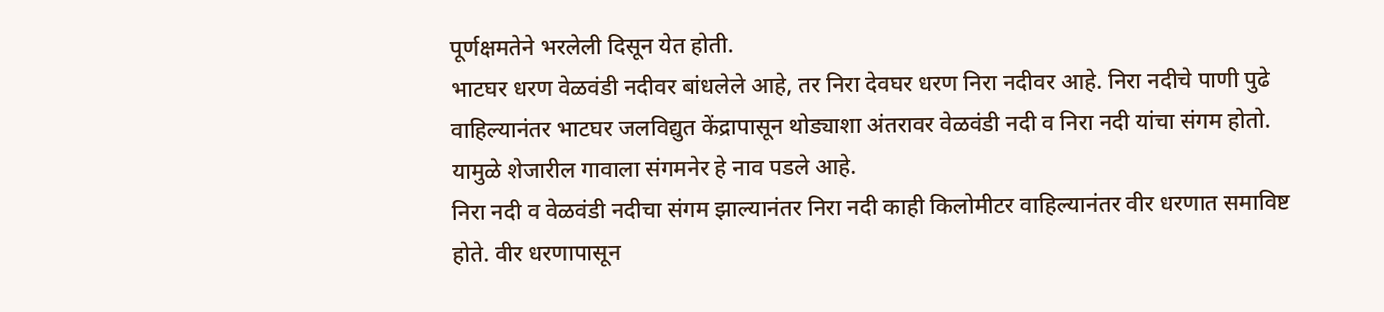पूर्णक्षमतेने भरलेली दिसून येत होती.
भाटघर धरण वेळवंडी नदीवर बांधलेले आहे, तर निरा देवघर धरण निरा नदीवर आहे. निरा नदीचे पाणी पुढे वाहिल्यानंतर भाटघर जलविद्युत केंद्रापासून थोड्याशा अंतरावर वेळवंडी नदी व निरा नदी यांचा संगम होतो. यामुळे शेजारील गावाला संगमनेर हे नाव पडले आहे.
निरा नदी व वेळवंडी नदीचा संगम झाल्यानंतर निरा नदी काही किलोमीटर वाहिल्यानंतर वीर धरणात समाविष्ट होते. वीर धरणापासून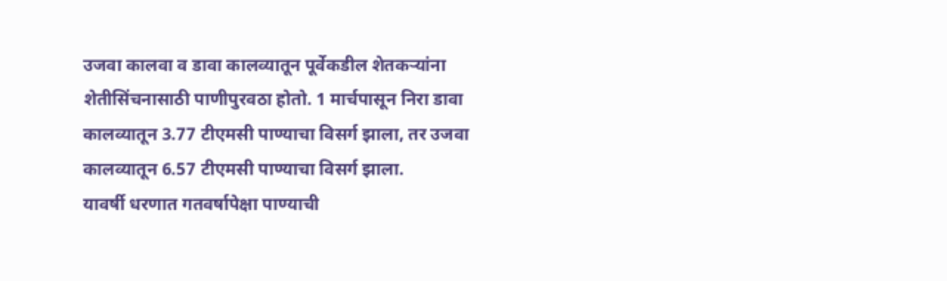उजवा कालवा व डावा कालव्यातून पूर्वेकडील शेतकऱ्यांना शेतीसिंचनासाठी पाणीपुरवठा होतो. 1 मार्चपासून निरा डावा कालव्यातून 3.77 टीएमसी पाण्याचा विसर्ग झाला, तर उजवा कालव्यातून 6.57 टीएमसी पाण्याचा विसर्ग झाला.
यावर्षी धरणात गतवर्षापेक्षा पाण्याची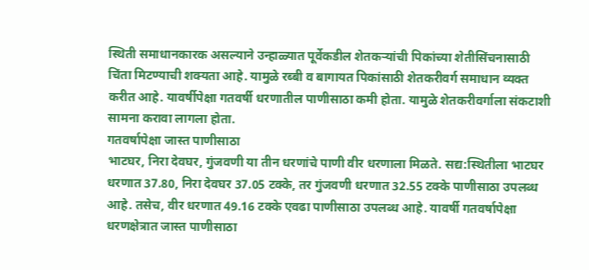स्थिती समाधानकारक असल्याने उन्हाळ्यात पूर्वेकडील शेतकऱ्यांची पिकांच्या शेतीसिंचनासाठी चिंता मिटण्याची शक्यता आहे. यामुळे रब्बी व बागायत पिकांसाठी शेतकरीवर्ग समाधान व्यक्त करीत आहे. यावर्षीपेक्षा गतवर्षी धरणातील पाणीसाठा कमी होता. यामुळे शेतकरीवर्गाला संकटाशी सामना करावा लागला होता.
गतवर्षापेक्षा जास्त पाणीसाठा
भाटघर, निरा देवघर, गुंजवणी या तीन धरणांचे पाणी वीर धरणाला मिळते. सद्य:स्थितीला भाटघर धरणात 37.80, निरा देवघर 37.05 टक्के, तर गुंजवणी धरणात 32.55 टक्के पाणीसाठा उपलब्ध आहे. तसेच, वीर धरणात 49.16 टक्के एवढा पाणीसाठा उपलब्ध आहे. यावर्षी गतवर्षापेक्षा धरणक्षेत्रात जास्त पाणीसाठा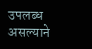उपलब्ध असल्याने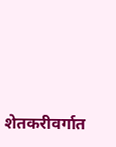शेतकरीवर्गात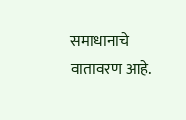समाधानाचे वातावरण आहे.